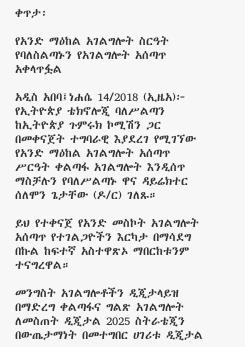ቀጥታ፡

የአንድ ማዕከል አገልግሎት ስርዓት የባለስልጣኑን የአገልግሎት አሰጣጥ አቀላጥፏል

አዲስ አበባ፤ነሐሴ 14/2018 (ኢዜአ)፦ የኢትዮጵያ ቴክኖሎጂ ባለሥልጣን ከኢትዮጵያ ጉምሩክ ኮሚሽን ጋር በመቀናጀት ተግባራዊ እያደረገ የሚገኘው የአንድ ማዕከል አገልግሎት አሰጣጥ ሥርዓት ቀልጣፋ አገልግሎት እንዲሰጥ ማስቻሉን የባለሥልጣኑ ዋና ዳይሬክተር ሰለሞን ጌታቸው (ዶ/ር) ገለጹ።

ይህ የተቀናጀ የአንድ መስኮት አገልግሎት አሰጣጥ የተገልጋዮችን እርካታ በማሳደግ በኩል ከፍተኛ አስተዋጽኦ ማበርከቱንም ተናግረዋል።

መንግስት አገልግሎቶችን ዲጂታላይዝ በማድረግ ቀልጣፋና ግልጽ አገልግሎት ለመስጠት ዲጂታል 2025 ስትራቴጂን በውጤታማነት በመተግበር ሀገሪቱ ዲጂታል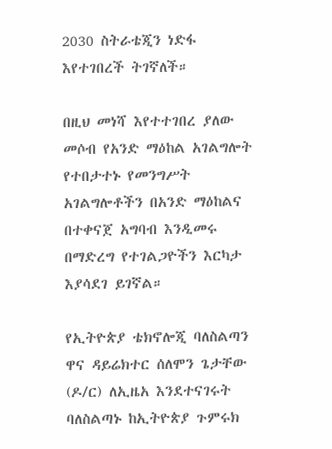2030 ስትራቴጂን ነድፋ እየተገበረች ትገኛለች።

በዚህ መነሻ እየተተገበረ ያለው መሶብ የአንድ ማዕከል አገልግሎት የተበታተኑ የመንግሥት አገልግሎቶችን በአንድ ማዕከልና በተቀናጀ አግባብ እንዲመሩ በማድረግ የተገልጋዮችን እርካታ እያሳደገ ይገኛል።

የኢትዮጵያ ቴክኖሎጂ ባለስልጣን ዋና ዳይሬክተር ሰለሞን ጌታቸው (ዶ/ር) ለኢዜአ እንደተናገሩት ባለስልጣኑ ከኢትዮጵያ ጉምሩክ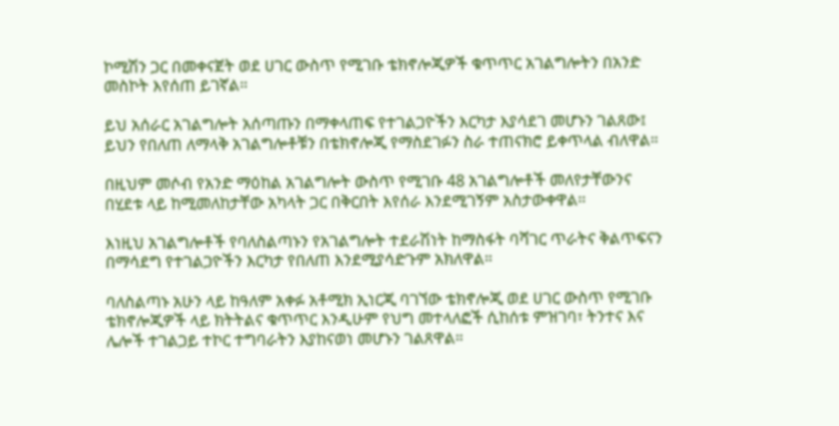ኮሚሽን ጋር በመቀናጀት ወደ ሀገር ውስጥ የሚገቡ ቴክኖሎጂዎች ቁጥጥር አገልግሎትን በአንድ መስኮት እየሰጠ ይገኛል።

ይህ አሰራር አገልግሎት አሰጣጡን በማቀላጠፍ የተገልጋዮችን እርካታ እያሳደገ መሆኑን ገልጸው፤ ይህን የበለጠ ለማላቅ አገልግሎቶቹን በቴክኖሎጂ የማስደገፉን ስራ ተጠናክሮ ይቀጥላል ብለዋል።

በዚህም መሶብ የአንድ ማዕከል አገልግሎት ውስጥ የሚገቡ 48 አገልግሎቶች መለየታቸውንና በሂደቱ ላይ ከሚመለከታቸው አካላት ጋር በቅርበት እየሰራ እንደሚገኝም አስታውቀዋል።

እነዚህ አገልግሎቶች የባለስልጣኑን የአገልግሎት ተደራሽነት ከማስፋት ባሻገር ጥራትና ቅልጥፍናን በማሳደግ የተገልጋዮችን እርካታ የበለጠ እንደሚያሳድጉም አክለዋል።

ባለስልጣኑ አሁን ላይ ከዓለም አቀፉ አቶሚክ ኢነርጂ ባገኘው ቴክኖሎጂ ወደ ሀገር ውስጥ የሚገቡ ቴክኖሎጂዎች ላይ ክትትልና ቁጥጥር እንዲሁም የህግ መተላለፎች ሲከሰቱ ምዝገባ፣ ትንተና እና ሌሎች ተገልጋይ ተኮር ተግባራትን እያከናወነ መሆኑን ገልጸዋል።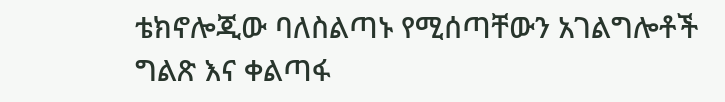ቴክኖሎጂው ባለስልጣኑ የሚሰጣቸውን አገልግሎቶች ግልጽ እና ቀልጣፋ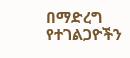በማድረግ የተገልጋዮችን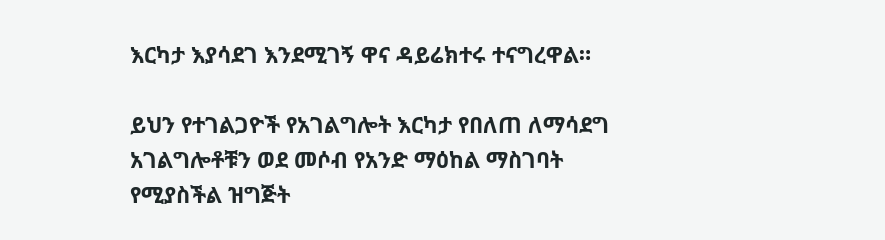እርካታ እያሳደገ እንደሚገኝ ዋና ዳይሬክተሩ ተናግረዋል።

ይህን የተገልጋዮች የአገልግሎት እርካታ የበለጠ ለማሳደግ አገልግሎቶቹን ወደ መሶብ የአንድ ማዕከል ማስገባት የሚያስችል ዝግጅት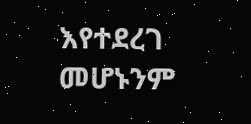እየተደረገ መሆኑንም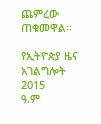ጨምረው ጠቁመዋል።

የኢትዮጵያ ዜና አገልግሎት
2015
ዓ.ም